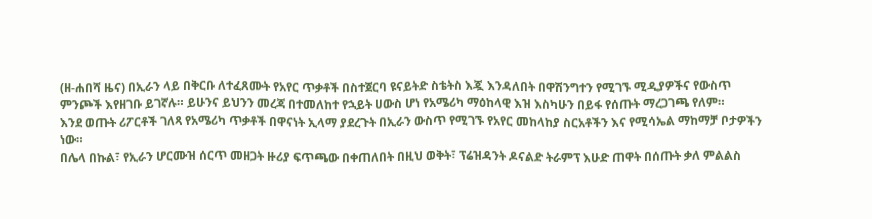(ዘ-ሐበሻ ዜና) በኢራን ላይ በቅርቡ ለተፈጸሙት የአየር ጥቃቶች በስተጀርባ ዩናይትድ ስቴትስ እጇ እንዳለበት በዋሽንግተን የሚገኙ ሚዲያዎችና የውስጥ ምንጮች እየዘገቡ ይገኛሉ። ይሁንና ይህንን መረጃ በተመለከተ የኋይት ሀውስ ሆነ የአሜሪካ ማዕከላዊ እዝ እስካሁን በይፋ የሰጡት ማረጋገጫ የለም።
እንደ ወጡት ሪፖርቶች ገለጻ የአሜሪካ ጥቃቶች በዋናነት ኢላማ ያደረጉት በኢራን ውስጥ የሚገኙ የአየር መከላከያ ስርአቶችን እና የሚሳኤል ማከማቻ ቦታዎችን ነው።
በሌላ በኩል፣ የኢራን ሆርሙዝ ሰርጥ መዘጋት ዙሪያ ፍጥጫው በቀጠለበት በዚህ ወቅት፣ ፕሬዝዳንት ዶናልድ ትራምፕ እሁድ ጠዋት በሰጡት ቃለ ምልልስ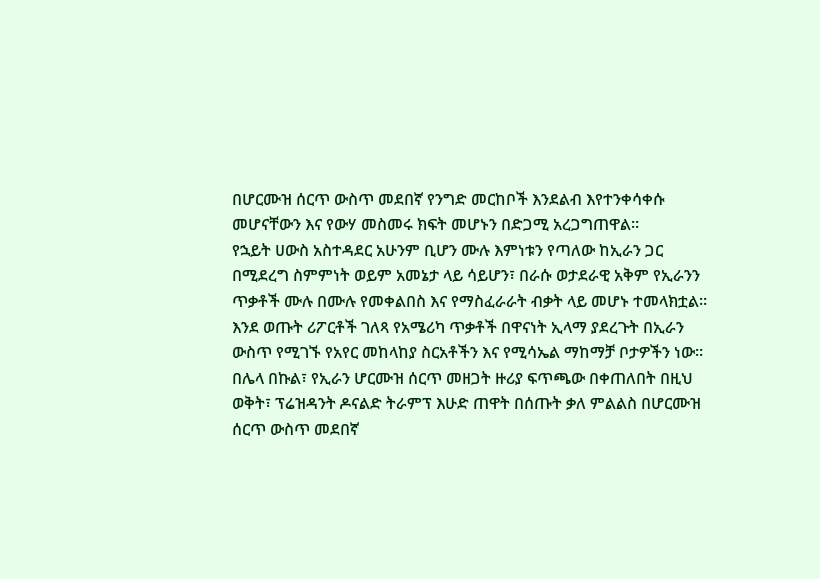በሆርሙዝ ሰርጥ ውስጥ መደበኛ የንግድ መርከቦች እንደልብ እየተንቀሳቀሱ መሆናቸውን እና የውሃ መስመሩ ክፍት መሆኑን በድጋሚ አረጋግጠዋል።
የኋይት ሀውስ አስተዳደር አሁንም ቢሆን ሙሉ እምነቱን የጣለው ከኢራን ጋር በሚደረግ ስምምነት ወይም አመኔታ ላይ ሳይሆን፣ በራሱ ወታደራዊ አቅም የኢራንን ጥቃቶች ሙሉ በሙሉ የመቀልበስ እና የማስፈራራት ብቃት ላይ መሆኑ ተመላክቷል።
እንደ ወጡት ሪፖርቶች ገለጻ የአሜሪካ ጥቃቶች በዋናነት ኢላማ ያደረጉት በኢራን ውስጥ የሚገኙ የአየር መከላከያ ስርአቶችን እና የሚሳኤል ማከማቻ ቦታዎችን ነው።
በሌላ በኩል፣ የኢራን ሆርሙዝ ሰርጥ መዘጋት ዙሪያ ፍጥጫው በቀጠለበት በዚህ ወቅት፣ ፕሬዝዳንት ዶናልድ ትራምፕ እሁድ ጠዋት በሰጡት ቃለ ምልልስ በሆርሙዝ ሰርጥ ውስጥ መደበኛ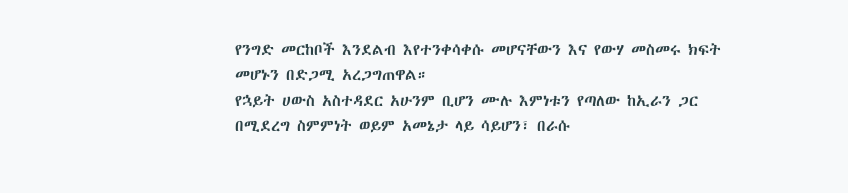የንግድ መርከቦች እንደልብ እየተንቀሳቀሱ መሆናቸውን እና የውሃ መስመሩ ክፍት መሆኑን በድጋሚ አረጋግጠዋል።
የኋይት ሀውስ አስተዳደር አሁንም ቢሆን ሙሉ እምነቱን የጣለው ከኢራን ጋር በሚደረግ ስምምነት ወይም አመኔታ ላይ ሳይሆን፣ በራሱ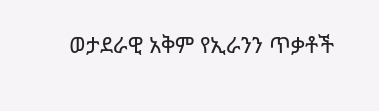ወታደራዊ አቅም የኢራንን ጥቃቶች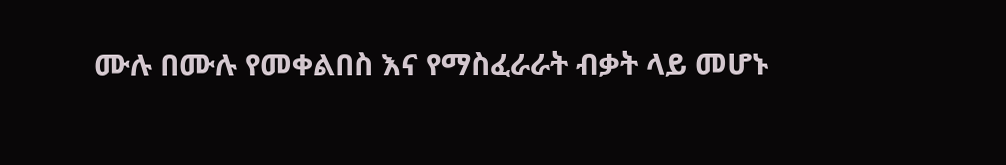ሙሉ በሙሉ የመቀልበስ እና የማስፈራራት ብቃት ላይ መሆኑ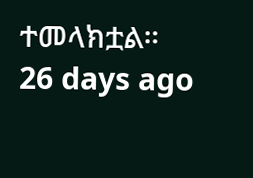ተመላክቷል።
26 days ago